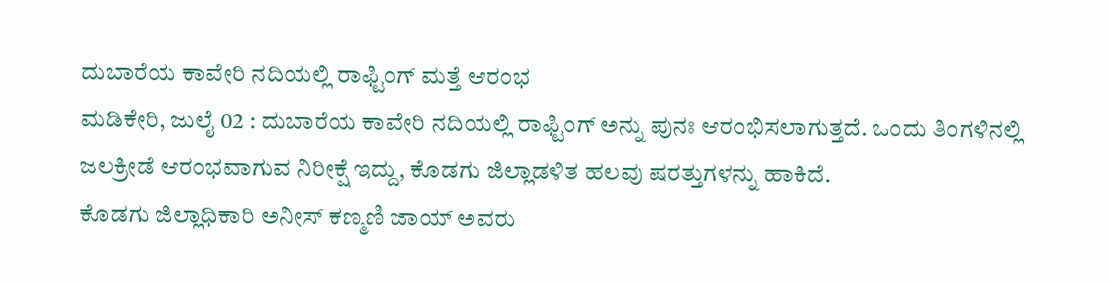ದುಬಾರೆಯ ಕಾವೇರಿ ನದಿಯಲ್ಲಿ ರಾಫ್ಟಿಂಗ್ ಮತ್ತೆ ಆರಂಭ
ಮಡಿಕೇರಿ, ಜುಲೈ 02 : ದುಬಾರೆಯ ಕಾವೇರಿ ನದಿಯಲ್ಲಿ ರಾಫ್ಟಿಂಗ್ ಅನ್ನು ಪುನಃ ಆರಂಭಿಸಲಾಗುತ್ತದೆ. ಒಂದು ತಿಂಗಳಿನಲ್ಲಿ ಜಲಕ್ರೀಡೆ ಆರಂಭವಾಗುವ ನಿರೀಕ್ಷೆ ಇದ್ದು, ಕೊಡಗು ಜಿಲ್ಲಾಡಳಿತ ಹಲವು ಷರತ್ತುಗಳನ್ನು ಹಾಕಿದೆ.
ಕೊಡಗು ಜಿಲ್ಲಾಧಿಕಾರಿ ಅನೀಸ್ ಕಣ್ಮಣಿ ಜಾಯ್ ಅವರು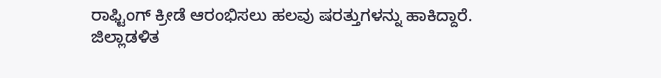ರಾಫ್ಟಿಂಗ್ ಕ್ರೀಡೆ ಆರಂಭಿಸಲು ಹಲವು ಷರತ್ತುಗಳನ್ನು ಹಾಕಿದ್ದಾರೆ. ಜಿಲ್ಲಾಡಳಿತ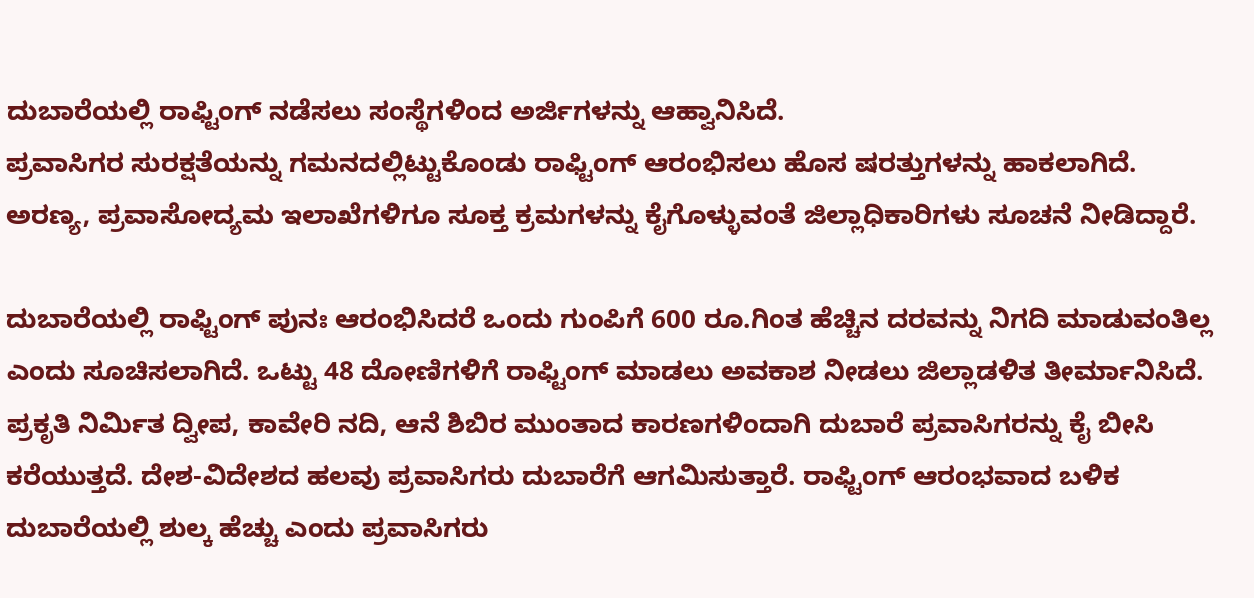ದುಬಾರೆಯಲ್ಲಿ ರಾಫ್ಟಿಂಗ್ ನಡೆಸಲು ಸಂಸ್ಥೆಗಳಿಂದ ಅರ್ಜಿಗಳನ್ನು ಆಹ್ವಾನಿಸಿದೆ.
ಪ್ರವಾಸಿಗರ ಸುರಕ್ಷತೆಯನ್ನು ಗಮನದಲ್ಲಿಟ್ಟುಕೊಂಡು ರಾಫ್ಟಿಂಗ್ ಆರಂಭಿಸಲು ಹೊಸ ಷರತ್ತುಗಳನ್ನು ಹಾಕಲಾಗಿದೆ. ಅರಣ್ಯ, ಪ್ರವಾಸೋದ್ಯಮ ಇಲಾಖೆಗಳಿಗೂ ಸೂಕ್ತ ಕ್ರಮಗಳನ್ನು ಕೈಗೊಳ್ಳುವಂತೆ ಜಿಲ್ಲಾಧಿಕಾರಿಗಳು ಸೂಚನೆ ನೀಡಿದ್ದಾರೆ.

ದುಬಾರೆಯಲ್ಲಿ ರಾಫ್ಟಿಂಗ್ ಪುನಃ ಆರಂಭಿಸಿದರೆ ಒಂದು ಗುಂಪಿಗೆ 600 ರೂ.ಗಿಂತ ಹೆಚ್ಚಿನ ದರವನ್ನು ನಿಗದಿ ಮಾಡುವಂತಿಲ್ಲ ಎಂದು ಸೂಚಿಸಲಾಗಿದೆ. ಒಟ್ಟು 48 ದೋಣಿಗಳಿಗೆ ರಾಫ್ಟಿಂಗ್ ಮಾಡಲು ಅವಕಾಶ ನೀಡಲು ಜಿಲ್ಲಾಡಳಿತ ತೀರ್ಮಾನಿಸಿದೆ.
ಪ್ರಕೃತಿ ನಿರ್ಮಿತ ದ್ವೀಪ, ಕಾವೇರಿ ನದಿ, ಆನೆ ಶಿಬಿರ ಮುಂತಾದ ಕಾರಣಗಳಿಂದಾಗಿ ದುಬಾರೆ ಪ್ರವಾಸಿಗರನ್ನು ಕೈ ಬೀಸಿ ಕರೆಯುತ್ತದೆ. ದೇಶ-ವಿದೇಶದ ಹಲವು ಪ್ರವಾಸಿಗರು ದುಬಾರೆಗೆ ಆಗಮಿಸುತ್ತಾರೆ. ರಾಫ್ಟಿಂಗ್ ಆರಂಭವಾದ ಬಳಿಕ ದುಬಾರೆಯಲ್ಲಿ ಶುಲ್ಕ ಹೆಚ್ಚು ಎಂದು ಪ್ರವಾಸಿಗರು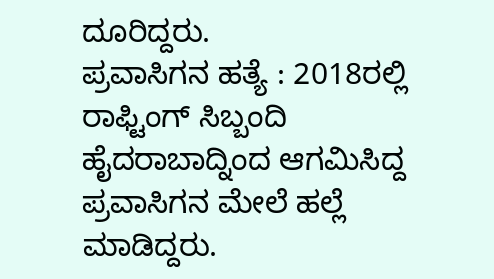ದೂರಿದ್ದರು.
ಪ್ರವಾಸಿಗನ ಹತ್ಯೆ : 2018ರಲ್ಲಿ ರಾಫ್ಟಿಂಗ್ ಸಿಬ್ಬಂದಿ ಹೈದರಾಬಾದ್ನಿಂದ ಆಗಮಿಸಿದ್ದ ಪ್ರವಾಸಿಗನ ಮೇಲೆ ಹಲ್ಲೆ ಮಾಡಿದ್ದರು.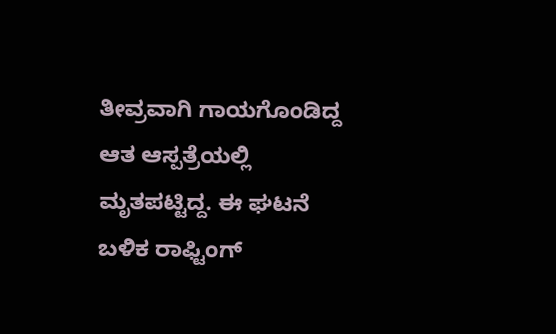ತೀವ್ರವಾಗಿ ಗಾಯಗೊಂಡಿದ್ದ ಆತ ಆಸ್ಪತ್ರೆಯಲ್ಲಿ ಮೃತಪಟ್ಟಿದ್ದ. ಈ ಘಟನೆ ಬಳಿಕ ರಾಫ್ಟಿಂಗ್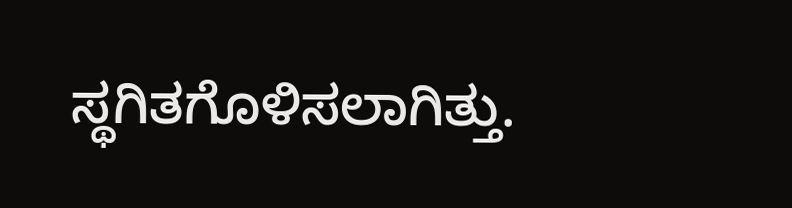ಸ್ಥಗಿತಗೊಳಿಸಲಾಗಿತ್ತು.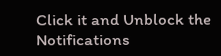Click it and Unblock the Notifications